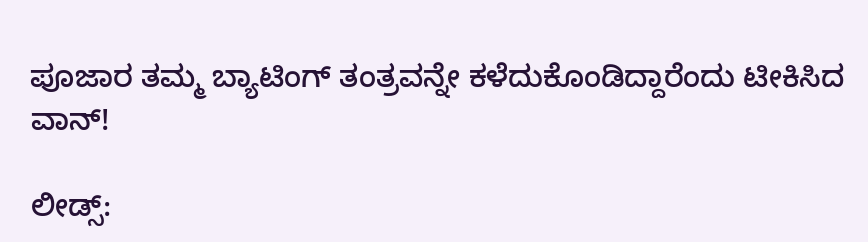ಪೂಜಾರ ತಮ್ಮ ಬ್ಯಾಟಿಂಗ್‌ ತಂತ್ರವನ್ನೇ ಕಳೆದುಕೊಂಡಿದ್ದಾರೆಂದು ಟೀಕಿಸಿದ ವಾನ್‌!

ಲೀಡ್ಸ್‌: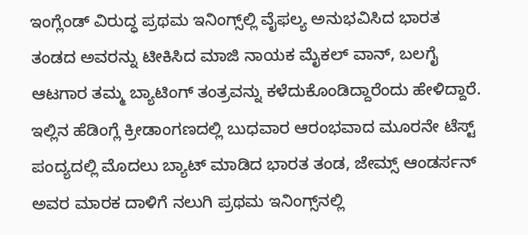ಇಂಗ್ಲೆಂಡ್‌ ವಿರುದ್ಧ ಪ್ರಥಮ ಇನಿಂಗ್ಸ್‌ಲ್ಲಿ ವೈಫಲ್ಯ ಅನುಭವಿಸಿದ ಭಾರತ ತಂಡದ ಅವರನ್ನು ಟೀಕಿಸಿದ ಮಾಜಿ ನಾಯಕ ಮೈಕಲ್‌ ವಾನ್‌, ಬಲಗೈ ಆಟಗಾರ ತಮ್ಮ ಬ್ಯಾಟಿಂಗ್‌ ತಂತ್ರವನ್ನು ಕಳೆದುಕೊಂಡಿದ್ದಾರೆಂದು ಹೇಳಿದ್ದಾರೆ. ಇಲ್ಲಿನ ಹೆಡಿಂಗ್ಲೆ ಕ್ರೀಡಾಂಗಣದಲ್ಲಿ ಬುಧವಾರ ಆರಂಭವಾದ ಮೂರನೇ ಟೆಸ್ಟ್‌ ಪಂದ್ಯದಲ್ಲಿ ಮೊದಲು ಬ್ಯಾಟ್‌ ಮಾಡಿದ ಭಾರತ ತಂಡ, ಜೇಮ್ಸ್ ಆಂಡರ್ಸನ್‌ ಅವರ ಮಾರಕ ದಾಳಿಗೆ ನಲುಗಿ ಪ್ರಥಮ ಇನಿಂಗ್ಸ್‌ನಲ್ಲಿ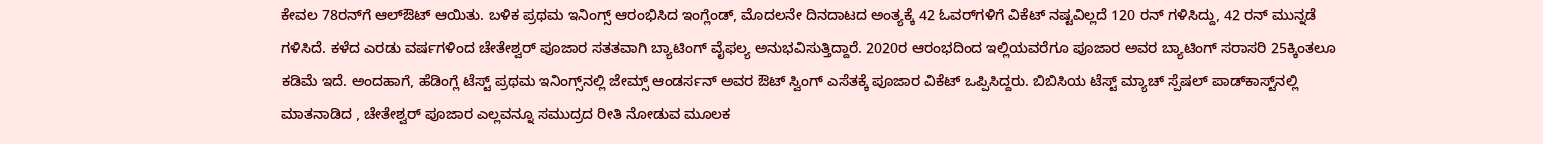ಕೇವಲ 78ರನ್‌ಗೆ ಆಲ್‌ಔಟ್‌ ಆಯಿತು. ಬಳಿಕ ಪ್ರಥಮ ಇನಿಂಗ್ಸ್ ಆರಂಭಿಸಿದ ಇಂಗ್ಲೆಂಡ್‌, ಮೊದಲನೇ ದಿನದಾಟದ ಅಂತ್ಯಕ್ಕೆ 42 ಓವರ್‌ಗಳಿಗೆ ವಿಕೆಟ್‌ ನಷ್ಟವಿಲ್ಲದೆ 120 ರನ್ ಗಳಿಸಿದ್ದು, 42 ರನ್‌ ಮುನ್ನಡೆ ಗಳಿಸಿದೆ. ಕಳೆದ ಎರಡು ವರ್ಷಗಳಿಂದ ಚೇತೇಶ್ವರ್ ಪೂಜಾರ ಸತತವಾಗಿ ಬ್ಯಾಟಿಂಗ್‌ ವೈಫಲ್ಯ ಅನುಭವಿಸುತ್ತಿದ್ದಾರೆ. 2020ರ ಆರಂಭದಿಂದ ಇಲ್ಲಿಯವರೆಗೂ ಪೂಜಾರ ಅವರ ಬ್ಯಾಟಿಂಗ್‌ ಸರಾಸರಿ 25ಕ್ಕಿಂತಲೂ ಕಡಿಮೆ ಇದೆ. ಅಂದಹಾಗೆ, ಹೆಡಿಂಗ್ಲೆ ಟೆಸ್ಟ್ ಪ್ರಥಮ ಇನಿಂಗ್ಸ್‌ನಲ್ಲಿ ಜೇಮ್ಸ್ ಆಂಡರ್ಸನ್‌ ಅವರ ಔಟ್‌ ಸ್ವಿಂಗ್‌ ಎಸೆತಕ್ಕೆ ಪೂಜಾರ ವಿಕೆಟ್‌ ಒಪ್ಪಿಸಿದ್ದರು. ಬಿಬಿಸಿಯ ಟೆಸ್ಟ್‌ ಮ್ಯಾಚ್‌ ಸ್ಪೆಷಲ್‌ ಪಾಡ್‌ಕಾಸ್ಟ್‌ನಲ್ಲಿ ಮಾತನಾಡಿದ , ಚೇತೇಶ್ವರ್‌ ಪೂಜಾರ ಎಲ್ಲವನ್ನೂ ಸಮುದ್ರದ ರೀತಿ ನೋಡುವ ಮೂಲಕ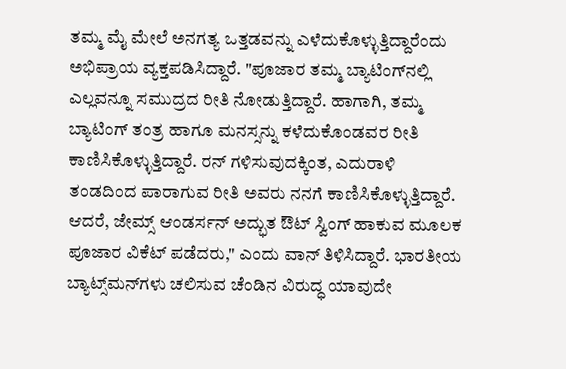ತಮ್ಮ ಮೈ ಮೇಲೆ ಅನಗತ್ಯ ಒತ್ತಡವನ್ನು ಎಳೆದುಕೊಳ್ಳುತ್ತಿದ್ದಾರೆಂದು ಅಭಿಪ್ರಾಯ ವ್ಯಕ್ತಪಡಿಸಿದ್ದಾರೆ. "ಪೂಜಾರ ತಮ್ಮ ಬ್ಯಾಟಿಂಗ್‌ನಲ್ಲಿ ಎಲ್ಲವನ್ನೂ ಸಮುದ್ರದ ರೀತಿ ನೋಡುತ್ತಿದ್ದಾರೆ. ಹಾಗಾಗಿ, ತಮ್ಮ ಬ್ಯಾಟಿಂಗ್‌ ತಂತ್ರ ಹಾಗೂ ಮನಸ್ಸನ್ನು ಕಳೆದುಕೊಂಡವರ ರೀತಿ ಕಾಣಿಸಿಕೊಳ್ಳುತ್ತಿದ್ದಾರೆ. ರನ್‌ ಗಳಿಸುವುದಕ್ಕಿಂತ, ಎದುರಾಳಿ ತಂಡದಿಂದ ಪಾರಾಗುವ ರೀತಿ ಅವರು ನನಗೆ ಕಾಣಿಸಿಕೊಳ್ಳುತ್ತಿದ್ದಾರೆ. ಆದರೆ, ಜೇಮ್ಸ್ ಆಂಡರ್ಸನ್‌ ಅದ್ಭುತ ಔಟ್‌ ಸ್ವಿಂಗ್‌ ಹಾಕುವ ಮೂಲಕ ಪೂಜಾರ ವಿಕೆಟ್‌ ಪಡೆದರು," ಎಂದು ವಾನ್‌ ತಿಳಿಸಿದ್ದಾರೆ. ಭಾರತೀಯ ಬ್ಯಾಟ್ಸ್‌ಮನ್‌ಗಳು ಚಲಿಸುವ ಚೆಂಡಿನ ವಿರುದ್ಧ ಯಾವುದೇ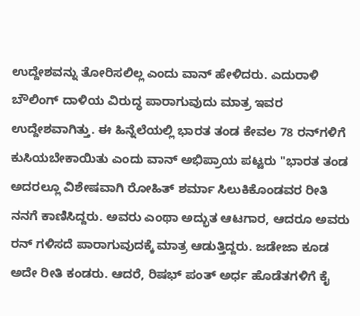ಉದ್ದೇಶವನ್ನು ತೋರಿಸಲಿಲ್ಲ ಎಂದು ವಾನ್ ಹೇಳಿದರು. ಎದುರಾಳಿ ಬೌಲಿಂಗ್‌ ದಾಳಿಯ ವಿರುದ್ಧ ಪಾರಾಗುವುದು ಮಾತ್ರ ಇವರ ಉದ್ದೇಶವಾಗಿತ್ತು. ಈ ಹಿನ್ನೆಲೆಯಲ್ಲಿ ಭಾರತ ತಂಡ ಕೇವಲ 78 ರನ್‌ಗಳಿಗೆ ಕುಸಿಯಬೇಕಾಯಿತು ಎಂದು ವಾನ್‌ ಅಭಿಪ್ರಾಯ ಪಟ್ಟರು "ಭಾರತ ತಂಡ ಅದರಲ್ಲೂ ವಿಶೇಷವಾಗಿ ರೋಹಿತ್‌ ಶರ್ಮಾ ಸಿಲುಕಿಕೊಂಡವರ ರೀತಿ ನನಗೆ ಕಾಣಿಸಿದ್ದರು. ಅವರು ಎಂಥಾ ಅದ್ಭುತ ಆಟಗಾರ, ಆದರೂ ಅವರು ರನ್‌ ಗಳಿಸದೆ ಪಾರಾಗುವುದಕ್ಕೆ ಮಾತ್ರ ಆಡುತ್ತಿದ್ದರು. ಜಡೇಜಾ ಕೂಡ ಅದೇ ರೀತಿ ಕಂಡರು. ಆದರೆ, ರಿಷಭ್‌ ಪಂತ್‌ ಅರ್ಧ ಹೊಡೆತಗಳಿಗೆ ಕೈ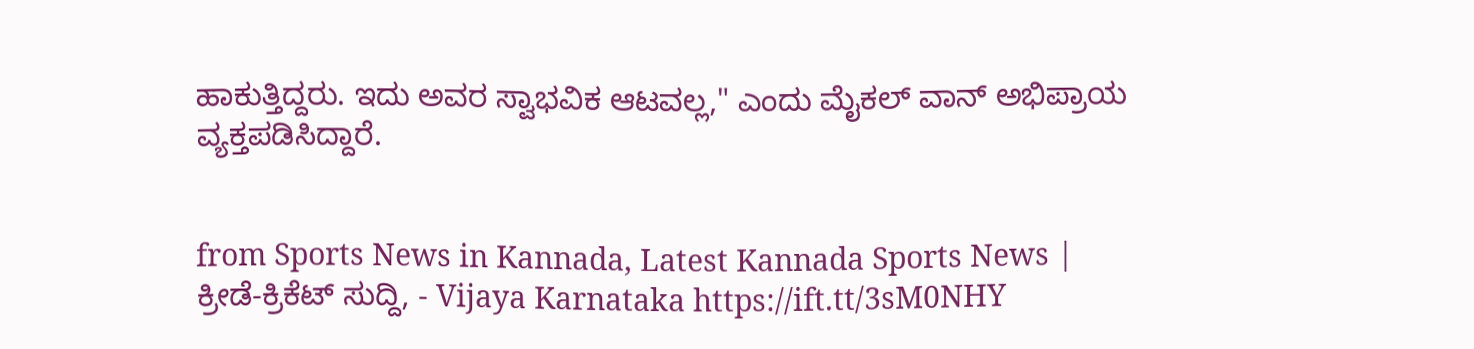ಹಾಕುತ್ತಿದ್ದರು. ಇದು ಅವರ ಸ್ವಾಭವಿಕ ಆಟವಲ್ಲ," ಎಂದು ಮೈಕಲ್‌ ವಾನ್‌ ಅಭಿಪ್ರಾಯ ವ್ಯಕ್ತಪಡಿಸಿದ್ದಾರೆ.


from Sports News in Kannada, Latest Kannada Sports News | ಕ್ರೀಡೆ-ಕ್ರಿಕೆಟ್ ಸುದ್ದಿ, - Vijaya Karnataka https://ift.tt/3sM0NHY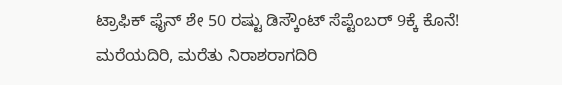ಟ್ರಾಫಿಕ್‌ ಫೈನ್‌ ಶೇ 50 ರಷ್ಟು ಡಿಸ್ಕೌಂಟ್‌ ಸೆಪ್ಟೆಂಬರ್‌ 9ಕ್ಕೆ ಕೊನೆ! ಮರೆಯದಿರಿ, ಮರೆತು ನಿರಾಶರಾಗದಿರಿ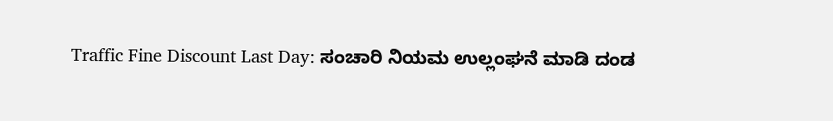Traffic Fine Discount Last Day: ಸಂಚಾರಿ ನಿಯಮ ಉಲ್ಲಂಘನೆ ಮಾಡಿ ದಂಡ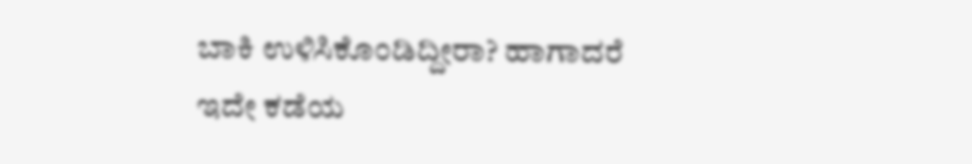ಬಾಕಿ ಉಳಿಸಿಕೊಂಡಿದ್ದೀರಾ? ಹಾಗಾದರೆ ಇದೇ ಕಡೆಯ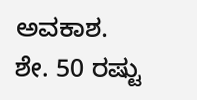ಅವಕಾಶ. ಶೇ. 50 ರಷ್ಟು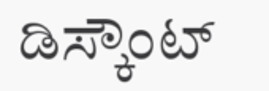ಡಿಸ್ಕೌಂಟ್‌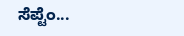ಸೆಪ್ಟೆಂ...